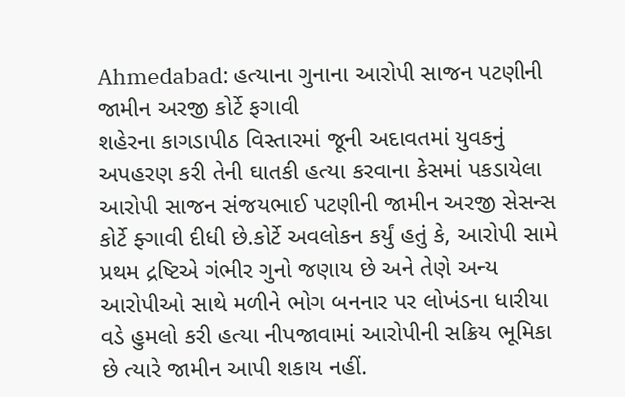Ahmedabad: હત્યાના ગુનાના આરોપી સાજન પટણીની જામીન અરજી કોર્ટે ફગાવી
શહેરના કાગડાપીઠ વિસ્તારમાં જૂની અદાવતમાં યુવકનું અપહરણ કરી તેની ઘાતકી હત્યા કરવાના કેસમાં પકડાયેલા આરોપી સાજન સંજયભાઈ પટણીની જામીન અરજી સેસન્સ કોર્ટે ફ્ગાવી દીધી છે.કોર્ટે અવલોકન કર્યું હતું કે, આરોપી સામે પ્રથમ દ્રષ્ટિએ ગંભીર ગુનો જણાય છે અને તેણે અન્ય આરોપીઓ સાથે મળીને ભોગ બનનાર પર લોખંડના ધારીયા વડે હુમલો કરી હત્યા નીપજાવામાં આરોપીની સક્રિય ભૂમિકા છે ત્યારે જામીન આપી શકાય નહીં.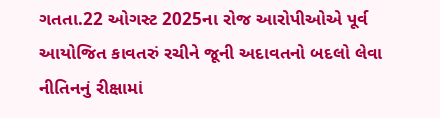ગતતા.22 ઓગસ્ટ 2025ના રોજ આરોપીઓએ પૂર્વ આયોજિત કાવતરું રચીને જૂની અદાવતનો બદલો લેવા નીતિનનું રીક્ષામાં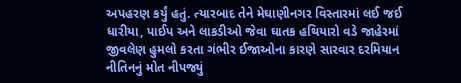અપહરણ કર્યું હતું. ત્યારબાદ તેને મેઘાણીનગર વિસ્તારમાં લઈ જઈ ધારીયા, પાઈપ અને લાકડીઓ જેવા ઘાતક હથિયારો વડે જાહેરમાં જીવલેણ હુમલો કરતા ગંભીર ઈજાઓના કારણે સારવાર દરમિયાન નીતિનનું મોત નીપજ્યું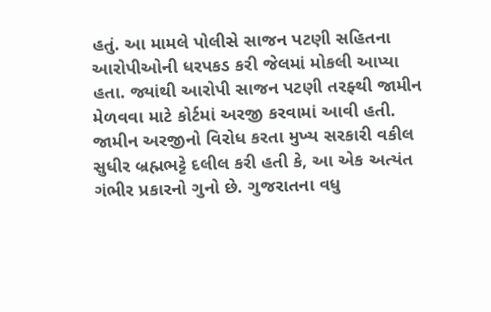હતું. આ મામલે પોલીસે સાજન પટણી સહિતના આરોપીઓની ધરપકડ કરી જેલમાં મોકલી આપ્યા હતા. જ્યાંથી આરોપી સાજન પટણી તરફ્થી જામીન મેળવવા માટે કોર્ટમાં અરજી કરવામાં આવી હતી. જામીન અરજીનો વિરોધ કરતા મુખ્ય સરકારી વકીલ સુધીર બ્રહ્મભટ્ટે દલીલ કરી હતી કે, આ એક અત્યંત ગંભીર પ્રકારનો ગુનો છે. ગુજરાતના વધુ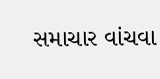સમાચાર વાંચવા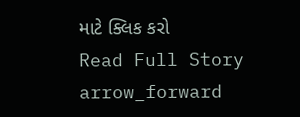માટે ક્લિક કરો
Read Full Story arrow_forward